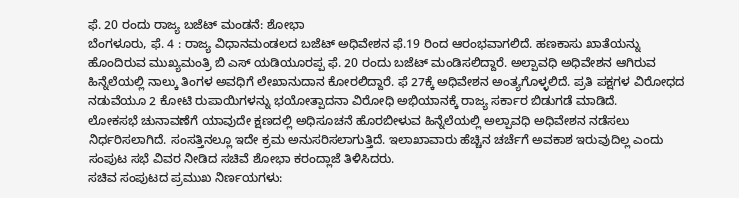ಫೆ. 20 ರಂದು ರಾಜ್ಯ ಬಜೆಟ್ ಮಂಡನೆ: ಶೋಭಾ
ಬೆಂಗಳೂರು, ಫೆ. 4 : ರಾಜ್ಯ ವಿಧಾನಮಂಡಲದ ಬಜೆಟ್ ಅಧಿವೇಶನ ಫೆ.19 ರಿಂದ ಆರಂಭವಾಗಲಿದೆ. ಹಣಕಾಸು ಖಾತೆಯನ್ನು ಹೊಂದಿರುವ ಮುಖ್ಯಮಂತ್ರಿ ಬಿ ಎಸ್ ಯಡಿಯೂರಪ್ಪ ಫೆ. 20 ರಂದು ಬಜೆಟ್ ಮಂಡಿಸಲಿದ್ದಾರೆ. ಅಲ್ಪಾವಧಿ ಅಧಿವೇಶನ ಆಗಿರುವ ಹಿನ್ನೆಲೆಯಲ್ಲಿ ನಾಲ್ಕು ತಿಂಗಳ ಅವಧಿಗೆ ಲೇಖಾನುದಾನ ಕೋರಲಿದ್ದಾರೆ. ಫೆ 27ಕ್ಕೆ ಅಧಿವೇಶನ ಅಂತ್ಯಗೊಳ್ಳಲಿದೆ. ಪ್ರತಿ ಪಕ್ಷಗಳ ವಿರೋಧದ ನಡುವೆಯೂ 2 ಕೋಟಿ ರುಪಾಯಿಗಳನ್ನು ಭಯೋತ್ಪಾದನಾ ವಿರೋಧಿ ಅಭಿಯಾನಕ್ಕೆ ರಾಜ್ಯ ಸರ್ಕಾರ ಬಿಡುಗಡೆ ಮಾಡಿದೆ.
ಲೋಕಸಭೆ ಚುನಾವಣೆಗೆ ಯಾವುದೇ ಕ್ಷಣದಲ್ಲಿ ಅಧಿಸೂಚನೆ ಹೊರಬೀಳುವ ಹಿನ್ನೆಲೆಯಲ್ಲಿ ಅಲ್ಪಾವಧಿ ಅಧಿವೇಶನ ನಡೆಸಲು ನಿರ್ಧರಿಸಲಾಗಿದೆ. ಸಂಸತ್ತಿನಲ್ಲೂ ಇದೇ ಕ್ರಮ ಅನುಸರಿಸಲಾಗುತ್ತಿದೆ. ಇಲಾಖಾವಾರು ಹೆಚ್ಚಿನ ಚರ್ಚೆಗೆ ಅವಕಾಶ ಇರುವುದಿಲ್ಲ ಎಂದು ಸಂಪುಟ ಸಭೆ ವಿವರ ನೀಡಿದ ಸಚಿವೆ ಶೋಭಾ ಕರಂದ್ಲಾಜೆ ತಿಳಿಸಿದರು.
ಸಚಿವ ಸಂಪುಟದ ಪ್ರಮುಖ ನಿರ್ಣಯಗಳು: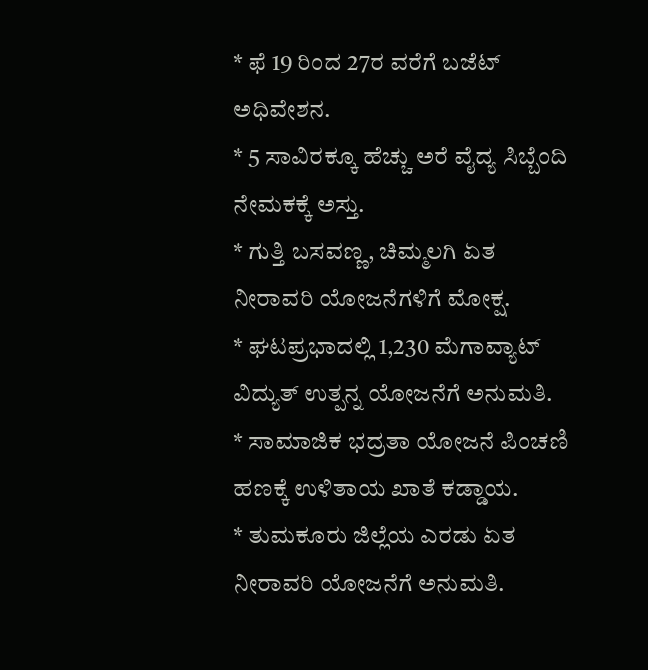* ಫೆ 19 ರಿಂದ 27ರ ವರೆಗೆ ಬಜೆಟ್ ಅಧಿವೇಶನ.
* 5 ಸಾವಿರಕ್ಕೂ ಹೆಚ್ಚು ಅರೆ ವೈದ್ಯ ಸಿಬ್ಬೆಂದಿ ನೇಮಕಕ್ಕೆ ಅಸ್ತು.
* ಗುತ್ತಿ ಬಸವಣ್ಣ, ಚಿಮ್ಮಲಗಿ ಏತ ನೀರಾವರಿ ಯೋಜನೆಗಳಿಗೆ ಮೋಕ್ಷ.
* ಘಟಪ್ರಭಾದಲ್ಲಿ 1,230 ಮೆಗಾವ್ಯಾಟ್ ವಿದ್ಯುತ್ ಉತ್ಪನ್ನ ಯೋಜನೆಗೆ ಅನುಮತಿ.
* ಸಾಮಾಜಿಕ ಭದ್ರತಾ ಯೋಜನೆ ಪಿಂಚಣಿ ಹಣಕ್ಕೆ ಉಳಿತಾಯ ಖಾತೆ ಕಡ್ಡಾಯ.
* ತುಮಕೂರು ಜಿಲ್ಲೆಯ ಎರಡು ಏತ ನೀರಾವರಿ ಯೋಜನೆಗೆ ಅನುಮತಿ.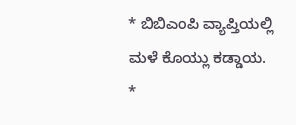* ಬಿಬಿಎಂಪಿ ವ್ಯಾಪ್ತಿಯಲ್ಲಿ ಮಳೆ ಕೊಯ್ಲು ಕಡ್ಡಾಯ.
*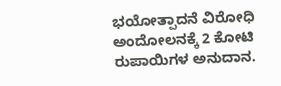ಭಯೋತ್ಪಾದನೆ ವಿರೋಧಿ ಅಂದೋಲನಕ್ಕೆ 2 ಕೋಟಿ ರುಪಾಯಿಗಳ ಅನುದಾನ.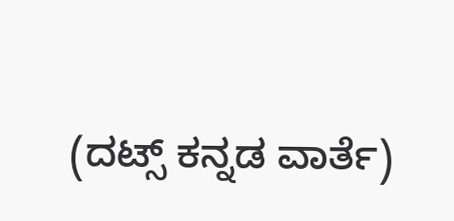(ದಟ್ಸ್ ಕನ್ನಡ ವಾರ್ತೆ)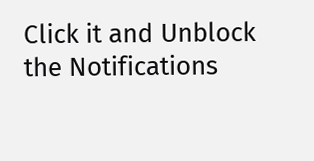Click it and Unblock the Notifications